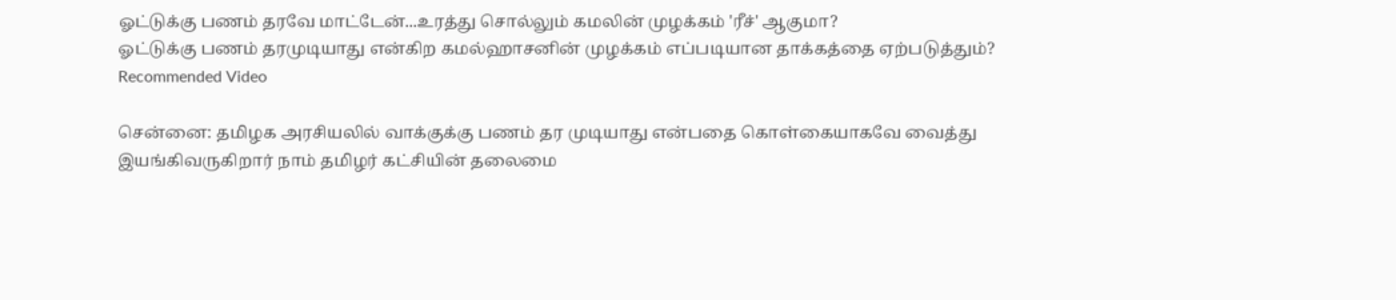ஓட்டுக்கு பணம் தரவே மாட்டேன்...உரத்து சொல்லும் கமலின் முழக்கம் 'ரீச்' ஆகுமா?
ஓட்டுக்கு பணம் தரமுடியாது என்கிற கமல்ஹாசனின் முழக்கம் எப்படியான தாக்கத்தை ஏற்படுத்தும்?
Recommended Video

சென்னை: தமிழக அரசியலில் வாக்குக்கு பணம் தர முடியாது என்பதை கொள்கையாகவே வைத்து இயங்கிவருகிறார் நாம் தமிழர் கட்சியின் தலைமை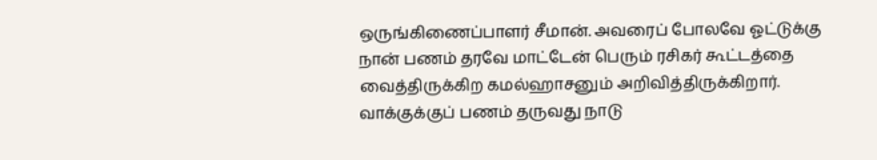ஒருங்கிணைப்பாளர் சீமான். அவரைப் போலவே ஓட்டுக்கு நான் பணம் தரவே மாட்டேன் பெரும் ரசிகர் கூட்டத்தை வைத்திருக்கிற கமல்ஹாசனும் அறிவித்திருக்கிறார்.
வாக்குக்குப் பணம் தருவது நாடு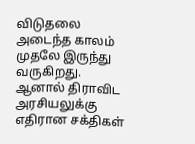விடுதலை அடைந்த காலம் முதலே இருந்து வருகிறது. ஆனால் திராவிட அரசியலுக்கு எதிரான சக்திகள்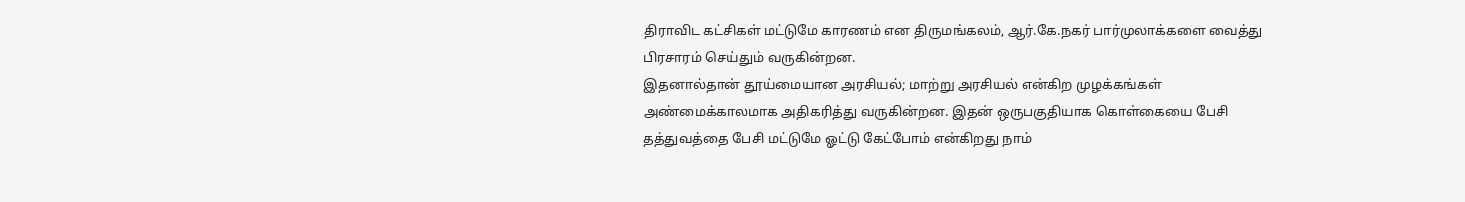திராவிட கட்சிகள் மட்டுமே காரணம் என திருமங்கலம், ஆர்.கே.நகர் பார்முலாக்களை வைத்து பிரசாரம் செய்தும் வருகின்றன.
இதனால்தான் தூய்மையான அரசியல்; மாற்று அரசியல் என்கிற முழக்கங்கள் அண்மைக்காலமாக அதிகரித்து வருகின்றன. இதன் ஒருபகுதியாக கொள்கையை பேசி தத்துவத்தை பேசி மட்டுமே ஓட்டு கேட்போம் என்கிறது நாம்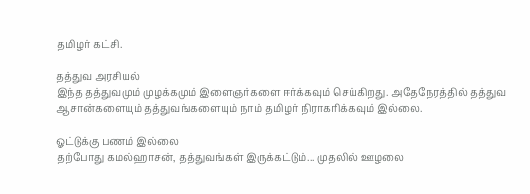தமிழர் கட்சி.

தத்துவ அரசியல்
இந்த தத்துவமும் முழக்கமும் இளைஞர்களை ஈர்க்கவும் செய்கிறது. அதேநேரத்தில் தத்துவ ஆசான்களையும் தத்துவங்களையும் நாம் தமிழர் நிராகரிக்கவும் இல்லை.

ஓட்டுக்கு பணம் இல்லை
தற்போது கமல்ஹாசன், தத்துவங்கள் இருக்கட்டும்... முதலில் ஊழலை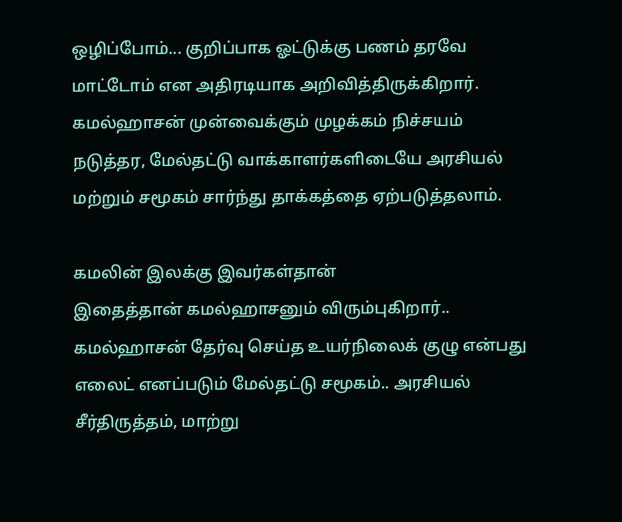ஒழிப்போம்... குறிப்பாக ஓட்டுக்கு பணம் தரவே மாட்டோம் என அதிரடியாக அறிவித்திருக்கிறார். கமல்ஹாசன் முன்வைக்கும் முழக்கம் நிச்சயம் நடுத்தர, மேல்தட்டு வாக்காளர்களிடையே அரசியல் மற்றும் சமூகம் சார்ந்து தாக்கத்தை ஏற்படுத்தலாம்.

கமலின் இலக்கு இவர்கள்தான்
இதைத்தான் கமல்ஹாசனும் விரும்புகிறார்.. கமல்ஹாசன் தேர்வு செய்த உயர்நிலைக் குழு என்பது எலைட் எனப்படும் மேல்தட்டு சமூகம்.. அரசியல் சீர்திருத்தம், மாற்று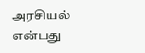அரசியல் என்பது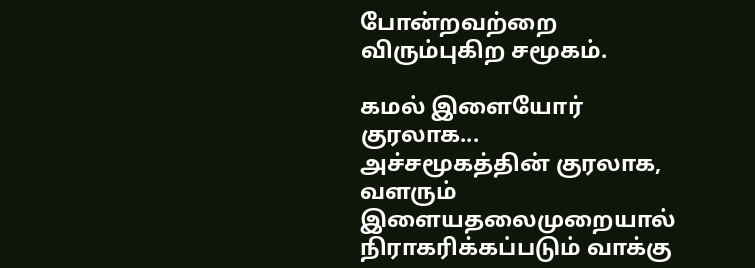போன்றவற்றை விரும்புகிற சமூகம்.

கமல் இளையோர் குரலாக...
அச்சமூகத்தின் குரலாக, வளரும் இளையதலைமுறையால் நிராகரிக்கப்படும் வாக்கு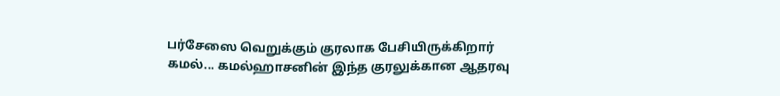பர்சேஸை வெறுக்கும் குரலாக பேசியிருக்கிறார் கமல்... கமல்ஹாசனின் இந்த குரலுக்கான ஆதரவு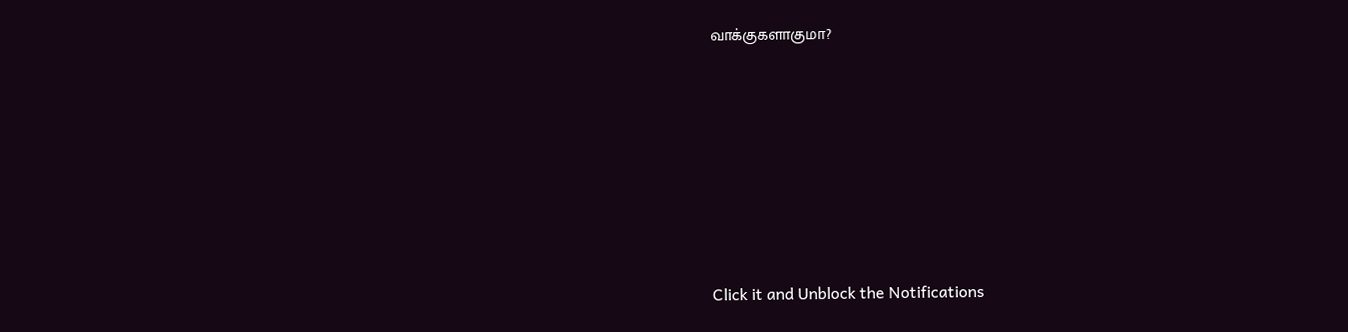வாக்குகளாகுமா?












Click it and Unblock the Notifications